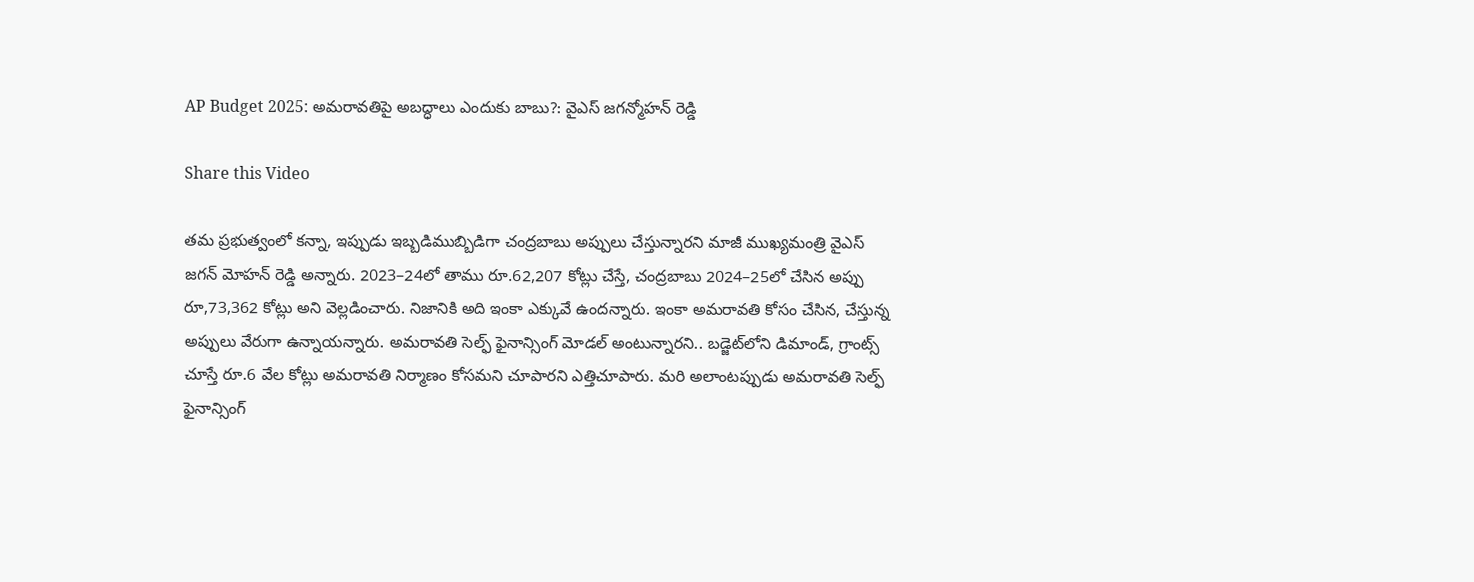AP Budget 2025: అమరావతిపై అబద్ధాలు ఎందుకు బాబు?: వైఎస్ జగన్మోహన్ రెడ్డి

Share this Video

తమ ప్రభుత్వంలో కన్నా, ఇప్పుడు ఇబ్బడిముబ్బిడిగా చంద్రబాబు అప్పులు చేస్తున్నారని మాజీ ముఖ్యమంత్రి వైఎస్ జగన్ మోహన్ రెడ్డి అన్నారు. 2023–24లో తాము రూ.62,207 కోట్లు చేస్తే, చంద్రబాబు 2024–25లో చేసిన అప్పు రూ,73,362 కోట్లు అని వెల్లడించారు. నిజానికి అది ఇంకా ఎక్కువే ఉందన్నారు. ఇంకా అమరావతి కోసం చేసిన, చేస్తున్న అప్పులు వేరుగా ఉన్నాయన్నారు. అమరావతి సెల్ఫ్‌ ఫైనాన్సింగ్‌ మోడల్‌ అంటున్నారని.. బడ్జెట్‌లోని డిమాండ్, గ్రాంట్స్‌ చూస్తే రూ.6 వేల కోట్లు అమరావతి నిర్మాణం కోసమని చూపారని ఎత్తిచూపారు. మరి అలాంటప్పుడు అమరావతి సెల్ఫ్‌ ఫైనాన్సింగ్‌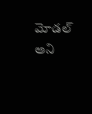మోడల్‌ అని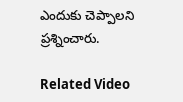ఎందుకు చెప్పాలని ప్రశ్నించారు.

Related Video